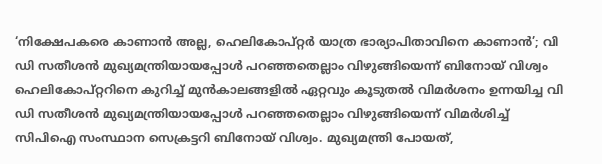‘നിക്ഷേപകരെ കാണാൻ അല്ല, ഹെലികോപ്റ്റർ യാത്ര ഭാര്യാപിതാവിനെ കാണാൻ’; വി ഡി സതീശൻ മുഖ്യമന്ത്രിയായപ്പോൾ പറഞ്ഞതെല്ലാം വിഴുങ്ങിയെന്ന് ബിനോയ് വിശ്വം
ഹെലികോപ്റ്ററിനെ കുറിച്ച് മുൻകാലങ്ങളിൽ ഏറ്റവും കൂടുതൽ വിമർശനം ഉന്നയിച്ച വി ഡി സതീശൻ മുഖ്യമന്ത്രിയായപ്പോൾ പറഞ്ഞതെല്ലാം വിഴുങ്ങിയെന്ന് വിമർശിച്ച് സിപിഐ സംസ്ഥാന സെക്രട്ടറി ബിനോയ് വിശ്വം. മുഖ്യമന്ത്രി പോയത്,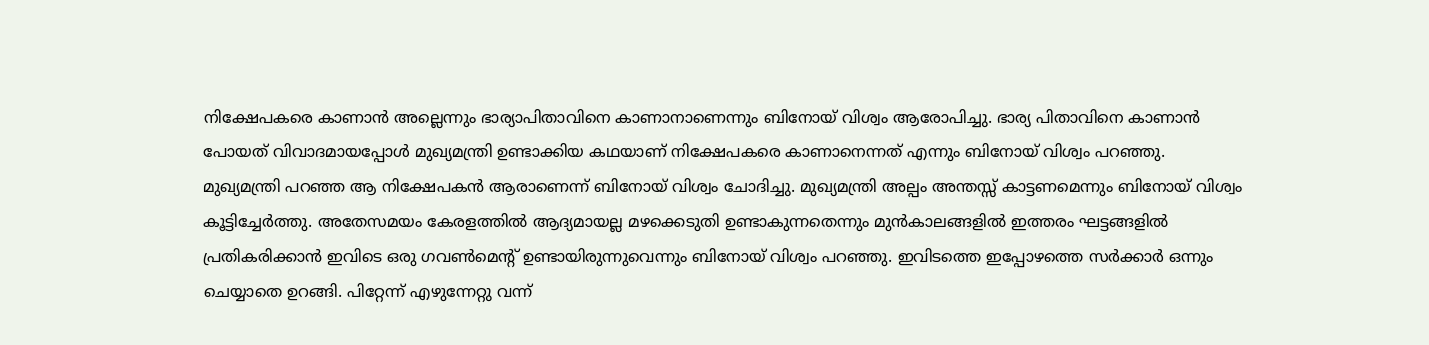നിക്ഷേപകരെ കാണാൻ അല്ലെന്നും ഭാര്യാപിതാവിനെ കാണാനാണെന്നും ബിനോയ് വിശ്വം ആരോപിച്ചു. ഭാര്യ പിതാവിനെ കാണാൻ പോയത് വിവാദമായപ്പോൾ മുഖ്യമന്ത്രി ഉണ്ടാക്കിയ കഥയാണ് നിക്ഷേപകരെ കാണാനെന്നത് എന്നും ബിനോയ് വിശ്വം പറഞ്ഞു.
മുഖ്യമന്ത്രി പറഞ്ഞ ആ നിക്ഷേപകൻ ആരാണെന്ന് ബിനോയ് വിശ്വം ചോദിച്ചു. മുഖ്യമന്ത്രി അല്പം അന്തസ്സ് കാട്ടണമെന്നും ബിനോയ് വിശ്വം കൂട്ടിച്ചേർത്തു. അതേസമയം കേരളത്തിൽ ആദ്യമായല്ല മഴക്കെടുതി ഉണ്ടാകുന്നതെന്നും മുൻകാലങ്ങളിൽ ഇത്തരം ഘട്ടങ്ങളിൽ പ്രതികരിക്കാൻ ഇവിടെ ഒരു ഗവൺമെന്റ് ഉണ്ടായിരുന്നുവെന്നും ബിനോയ് വിശ്വം പറഞ്ഞു. ഇവിടത്തെ ഇപ്പോഴത്തെ സർക്കാർ ഒന്നും ചെയ്യാതെ ഉറങ്ങി. പിറ്റേന്ന് എഴുന്നേറ്റു വന്ന്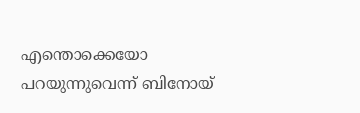എന്തൊക്കെയോ പറയുന്നുവെന്ന് ബിനോയ്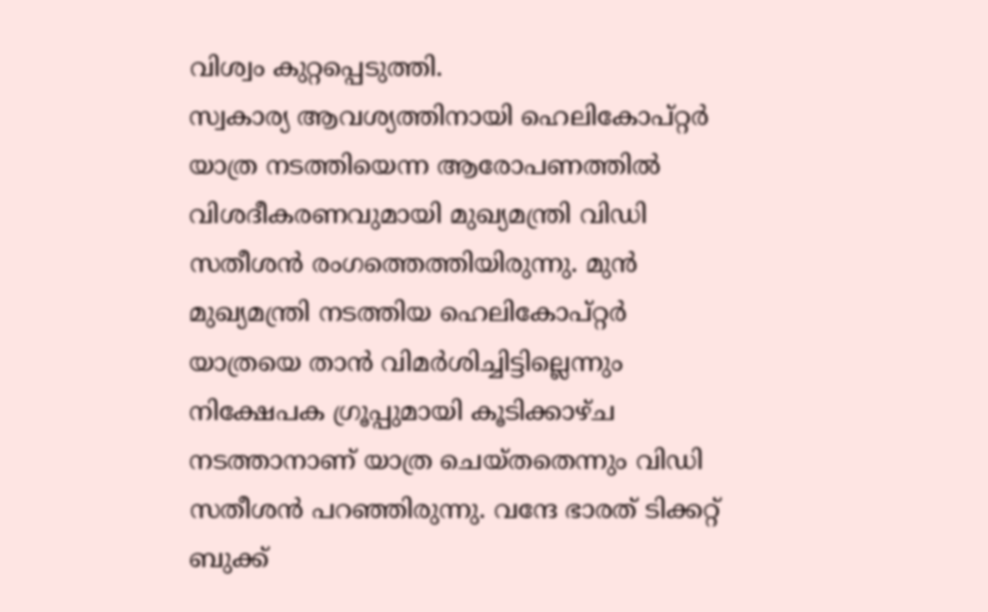വിശ്വം കുറ്റപ്പെടുത്തി.
സ്വകാര്യ ആവശ്യത്തിനായി ഹെലികോപ്റ്റർ യാത്ര നടത്തിയെന്ന ആരോപണത്തിൽ വിശദീകരണവുമായി മുഖ്യമന്ത്രി വിഡി സതീശൻ രംഗത്തെത്തിയിരുന്നു. മുൻ മുഖ്യമന്ത്രി നടത്തിയ ഹെലികോപ്റ്റർ യാത്രയെ താൻ വിമർശിച്ചിട്ടില്ലെന്നും നിക്ഷേപക ഗ്രൂപ്പുമായി കൂടിക്കാഴ്ച നടത്താനാണ് യാത്ര ചെയ്തതെന്നും വിഡി സതീശൻ പറഞ്ഞിരുന്നു. വന്ദേ ഭാരത് ടിക്കറ്റ് ബുക്ക്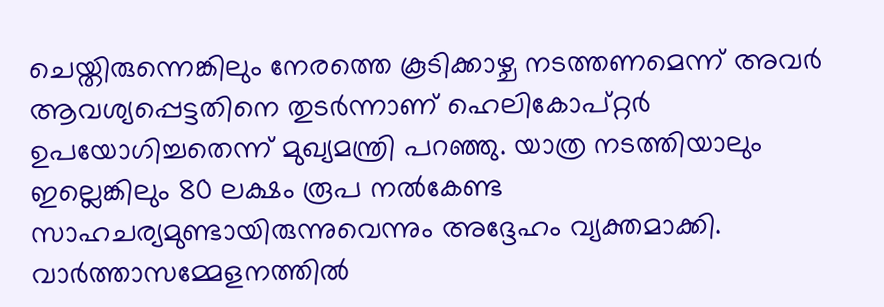ചെയ്തിരുന്നെങ്കിലും നേരത്തെ കൂടിക്കാഴ്ച നടത്തണമെന്ന് അവർ ആവശ്യപ്പെട്ടതിനെ തുടർന്നാണ് ഹെലികോപ്റ്റർ ഉപയോഗിച്ചതെന്ന് മുഖ്യമന്ത്രി പറഞ്ഞു. യാത്ര നടത്തിയാലും ഇല്ലെങ്കിലും 80 ലക്ഷം രൂപ നൽകേണ്ട സാഹചര്യമുണ്ടായിരുന്നുവെന്നും അദ്ദേഹം വ്യക്തമാക്കി. വാർത്താസമ്മേളനത്തിൽ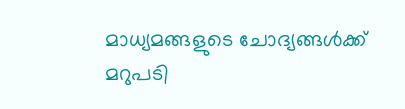മാധ്യമങ്ങളുടെ ചോദ്യങ്ങൾക്ക് മറുപടി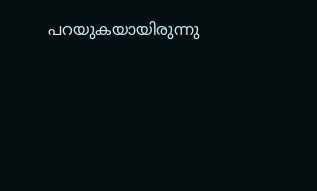പറയുകയായിരുന്നു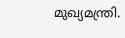മുഖ്യമന്ത്രി.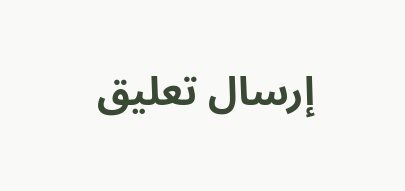إرسال تعليق